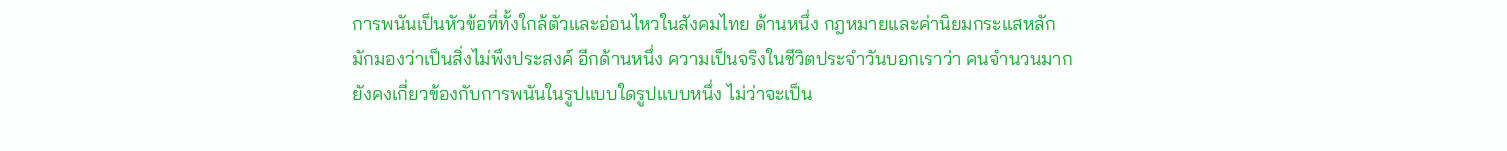การพนันเป็นหัวข้อที่ทั้งใกล้ตัวและอ่อนไหวในสังคมไทย ด้านหนึ่ง กฎหมายและค่านิยมกระแสหลักมักมองว่าเป็นสิ่งไม่พึงประสงค์ อีกด้านหนึ่ง ความเป็นจริงในชีวิตประจำวันบอกเราว่า คนจำนวนมากยังคงเกี่ยวข้องกับการพนันในรูปแบบใดรูปแบบหนึ่ง ไม่ว่าจะเป็น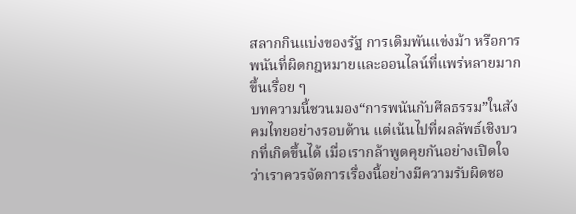สลากกินแบ่งของรัฐ การเดิมพันแข่งม้า หรือการพนันที่ผิดกฎหมายและออนไลน์ที่แพร่หลายมากขึ้นเรื่อย ๆ
บทความนี้ชวนมอง“การพนันกับศีลธรรม”ในสังคมไทยอย่างรอบด้าน แต่เน้นไปที่ผลลัพธ์เชิงบวกที่เกิดขึ้นได้ เมื่อเรากล้าพูดคุยกันอย่างเปิดใจ ว่าเราควรจัดการเรื่องนี้อย่างมีความรับผิดชอ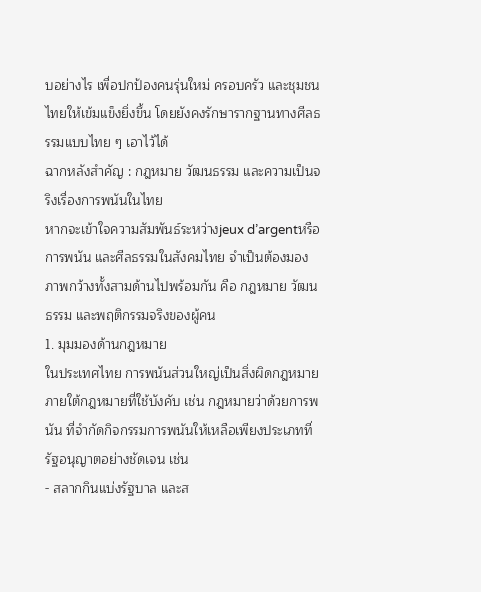บอย่างไร เพื่อปกป้องคนรุ่นใหม่ ครอบครัว และชุมชนไทยให้เข้มแข็งยิ่งขึ้น โดยยังคงรักษารากฐานทางศีลธรรมแบบไทย ๆ เอาไว้ได้
ฉากหลังสำคัญ : กฎหมาย วัฒนธรรม และความเป็นจริงเรื่องการพนันในไทย
หากจะเข้าใจความสัมพันธ์ระหว่างjeux d’argentหรือการพนัน และศีลธรรมในสังคมไทย จำเป็นต้องมองภาพกว้างทั้งสามด้านไปพร้อมกัน คือ กฎหมาย วัฒนธรรม และพฤติกรรมจริงของผู้คน
1. มุมมองด้านกฎหมาย
ในประเทศไทย การพนันส่วนใหญ่เป็นสิ่งผิดกฎหมาย ภายใต้กฎหมายที่ใช้บังคับ เช่น กฎหมายว่าด้วยการพนัน ที่จำกัดกิจกรรมการพนันให้เหลือเพียงประเภทที่รัฐอนุญาตอย่างชัดเจน เช่น
- สลากกินแบ่งรัฐบาล และส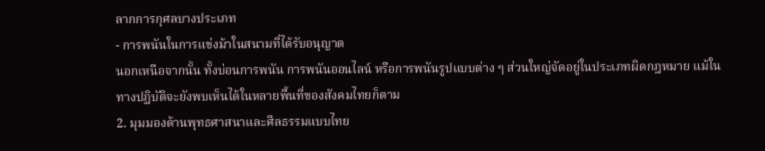ลากการกุศลบางประเภท
- การพนันในการแข่งม้าในสนามที่ได้รับอนุญาต
นอกเหนือจากนั้น ทั้งบ่อนการพนัน การพนันออนไลน์ หรือการพนันรูปแบบต่าง ๆ ส่วนใหญ่จัดอยู่ในประเภทผิดกฎหมาย แม้ในทางปฏิบัติจะยังพบเห็นได้ในหลายพื้นที่ของสังคมไทยก็ตาม
2. มุมมองด้านพุทธศาสนาและศีลธรรมแบบไทย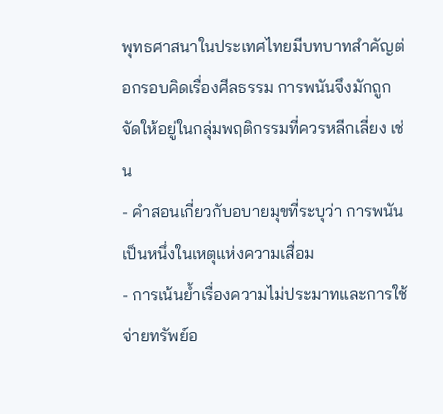พุทธศาสนาในประเทศไทยมีบทบาทสำคัญต่อกรอบคิดเรื่องศีลธรรม การพนันจึงมักถูกจัดให้อยู่ในกลุ่มพฤติกรรมที่ควรหลีกเลี่ยง เช่น
- คำสอนเกี่ยวกับอบายมุขที่ระบุว่า การพนันเป็นหนึ่งในเหตุแห่งความเสื่อม
- การเน้นย้ำเรื่องความไม่ประมาทและการใช้จ่ายทรัพย์อ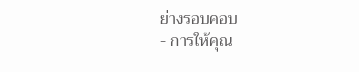ย่างรอบคอบ
- การให้คุณ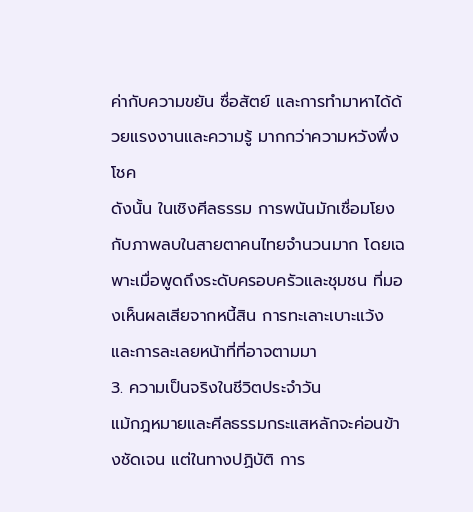ค่ากับความขยัน ซื่อสัตย์ และการทำมาหาได้ด้วยแรงงานและความรู้ มากกว่าความหวังพึ่งโชค
ดังนั้น ในเชิงศีลธรรม การพนันมักเชื่อมโยงกับภาพลบในสายตาคนไทยจำนวนมาก โดยเฉพาะเมื่อพูดถึงระดับครอบครัวและชุมชน ที่มองเห็นผลเสียจากหนี้สิน การทะเลาะเบาะแว้ง และการละเลยหน้าที่ที่อาจตามมา
3. ความเป็นจริงในชีวิตประจำวัน
แม้กฎหมายและศีลธรรมกระแสหลักจะค่อนข้างชัดเจน แต่ในทางปฏิบัติ การ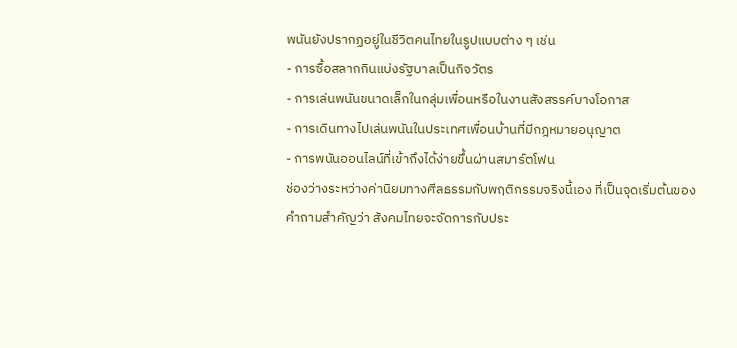พนันยังปรากฏอยู่ในชีวิตคนไทยในรูปแบบต่าง ๆ เช่น
- การซื้อสลากกินแบ่งรัฐบาลเป็นกิจวัตร
- การเล่นพนันขนาดเล็กในกลุ่มเพื่อนหรือในงานสังสรรค์บางโอกาส
- การเดินทางไปเล่นพนันในประเทศเพื่อนบ้านที่มีกฎหมายอนุญาต
- การพนันออนไลน์ที่เข้าถึงได้ง่ายขึ้นผ่านสมาร์ตโฟน
ช่องว่างระหว่างค่านิยมทางศีลธรรมกับพฤติกรรมจริงนี้เอง ที่เป็นจุดเริ่มต้นของคำถามสำคัญว่า สังคมไทยจะจัดการกับประ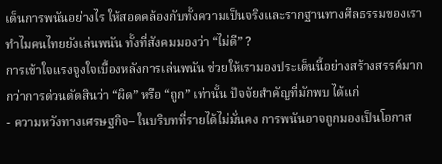เด็นการพนันอย่างไร ให้สอดคล้องกับทั้งความเป็นจริงและรากฐานทางศีลธรรมของเรา
ทำไมคนไทยยังเล่นพนัน ทั้งที่สังคมมองว่า “ไม่ดี” ?
การเข้าใจแรงจูงใจเบื้องหลังการเล่นพนัน ช่วยให้เรามองประเด็นนี้อย่างสร้างสรรค์มากกว่าการด่วนตัดสินว่า “ผิด” หรือ “ถูก” เท่านั้น ปัจจัยสำคัญที่มักพบ ได้แก่
- ความหวังทางเศรษฐกิจ– ในบริบทที่รายได้ไม่มั่นคง การพนันอาจถูกมองเป็นโอกาส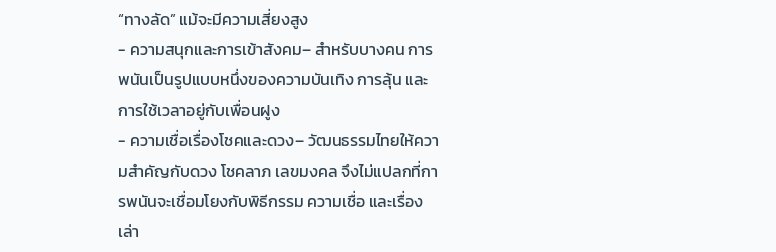“ทางลัด” แม้จะมีความเสี่ยงสูง
- ความสนุกและการเข้าสังคม– สำหรับบางคน การพนันเป็นรูปแบบหนึ่งของความบันเทิง การลุ้น และการใช้เวลาอยู่กับเพื่อนฝูง
- ความเชื่อเรื่องโชคและดวง– วัฒนธรรมไทยให้ความสำคัญกับดวง โชคลาภ เลขมงคล จึงไม่แปลกที่การพนันจะเชื่อมโยงกับพิธีกรรม ความเชื่อ และเรื่องเล่า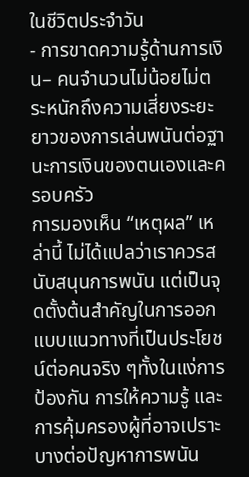ในชีวิตประจำวัน
- การขาดความรู้ด้านการเงิน– คนจำนวนไม่น้อยไม่ตระหนักถึงความเสี่ยงระยะยาวของการเล่นพนันต่อฐานะการเงินของตนเองและครอบครัว
การมองเห็น “เหตุผล” เหล่านี้ ไม่ได้แปลว่าเราควรสนับสนุนการพนัน แต่เป็นจุดตั้งต้นสำคัญในการออกแบบแนวทางที่เป็นประโยชน์ต่อคนจริง ๆทั้งในแง่การป้องกัน การให้ความรู้ และการคุ้มครองผู้ที่อาจเปราะบางต่อปัญหาการพนัน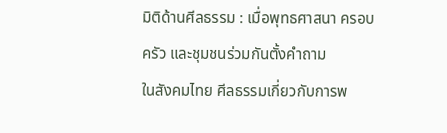มิติด้านศีลธรรม : เมื่อพุทธศาสนา ครอบครัว และชุมชนร่วมกันตั้งคำถาม
ในสังคมไทย ศีลธรรมเกี่ยวกับการพ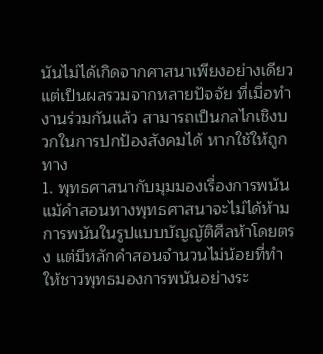นันไม่ได้เกิดจากศาสนาเพียงอย่างเดียว แต่เป็นผลรวมจากหลายปัจจัย ที่เมื่อทำงานร่วมกันแล้ว สามารถเป็นกลไกเชิงบวกในการปกป้องสังคมได้ หากใช้ให้ถูกทาง
1. พุทธศาสนากับมุมมองเรื่องการพนัน
แม้คำสอนทางพุทธศาสนาจะไม่ได้ห้ามการพนันในรูปแบบบัญญัติศีลห้าโดยตรง แต่มีหลักคำสอนจำนวนไม่น้อยที่ทำให้ชาวพุทธมองการพนันอย่างระ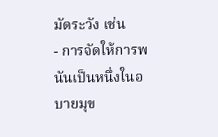มัดระวัง เช่น
- การจัดให้การพนันเป็นหนึ่งในอบายมุข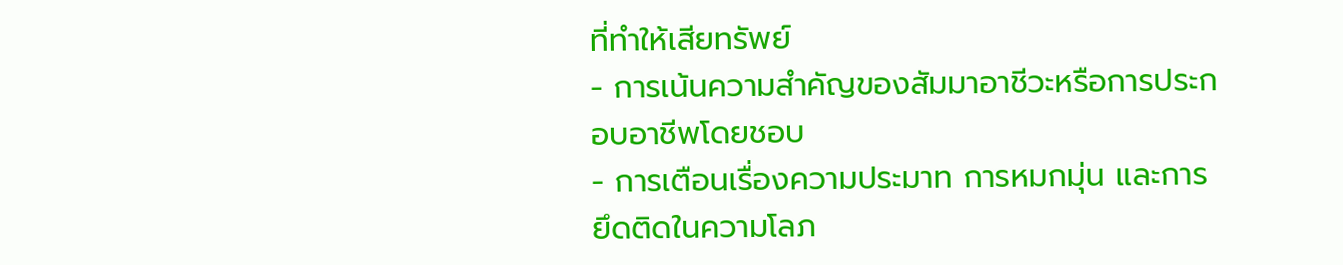ที่ทำให้เสียทรัพย์
- การเน้นความสำคัญของสัมมาอาชีวะหรือการประกอบอาชีพโดยชอบ
- การเตือนเรื่องความประมาท การหมกมุ่น และการยึดติดในความโลภ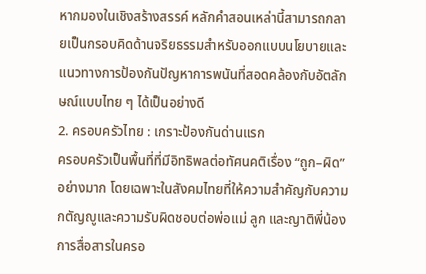หากมองในเชิงสร้างสรรค์ หลักคำสอนเหล่านี้สามารถกลายเป็นกรอบคิดด้านจริยธรรมสำหรับออกแบบนโยบายและแนวทางการป้องกันปัญหาการพนันที่สอดคล้องกับอัตลักษณ์แบบไทย ๆ ได้เป็นอย่างดี
2. ครอบครัวไทย : เกราะป้องกันด่านแรก
ครอบครัวเป็นพื้นที่ที่มีอิทธิพลต่อทัศนคติเรื่อง “ถูก–ผิด” อย่างมาก โดยเฉพาะในสังคมไทยที่ให้ความสำคัญกับความกตัญญูและความรับผิดชอบต่อพ่อแม่ ลูก และญาติพี่น้อง การสื่อสารในครอ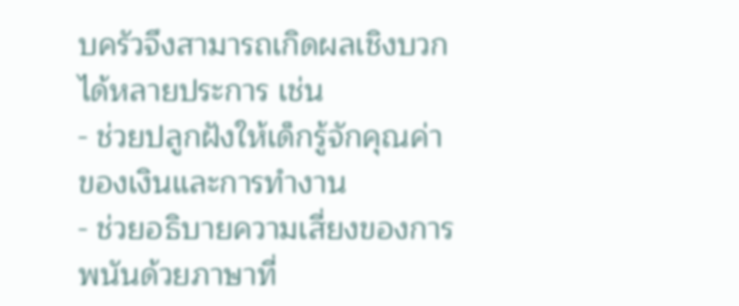บครัวจึงสามารถเกิดผลเชิงบวกได้หลายประการ เช่น
- ช่วยปลูกฝังให้เด็กรู้จักคุณค่าของเงินและการทำงาน
- ช่วยอธิบายความเสี่ยงของการพนันด้วยภาษาที่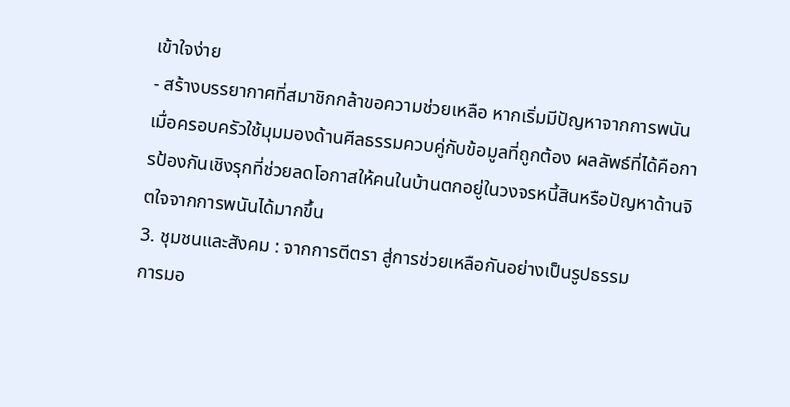เข้าใจง่าย
- สร้างบรรยากาศที่สมาชิกกล้าขอความช่วยเหลือ หากเริ่มมีปัญหาจากการพนัน
เมื่อครอบครัวใช้มุมมองด้านศีลธรรมควบคู่กับข้อมูลที่ถูกต้อง ผลลัพธ์ที่ได้คือการป้องกันเชิงรุกที่ช่วยลดโอกาสให้คนในบ้านตกอยู่ในวงจรหนี้สินหรือปัญหาด้านจิตใจจากการพนันได้มากขึ้น
3. ชุมชนและสังคม : จากการตีตรา สู่การช่วยเหลือกันอย่างเป็นรูปธรรม
การมอ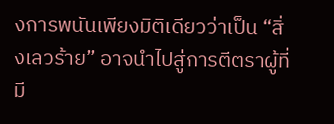งการพนันเพียงมิติเดียวว่าเป็น “สิ่งเลวร้าย” อาจนำไปสู่การตีตราผู้ที่มี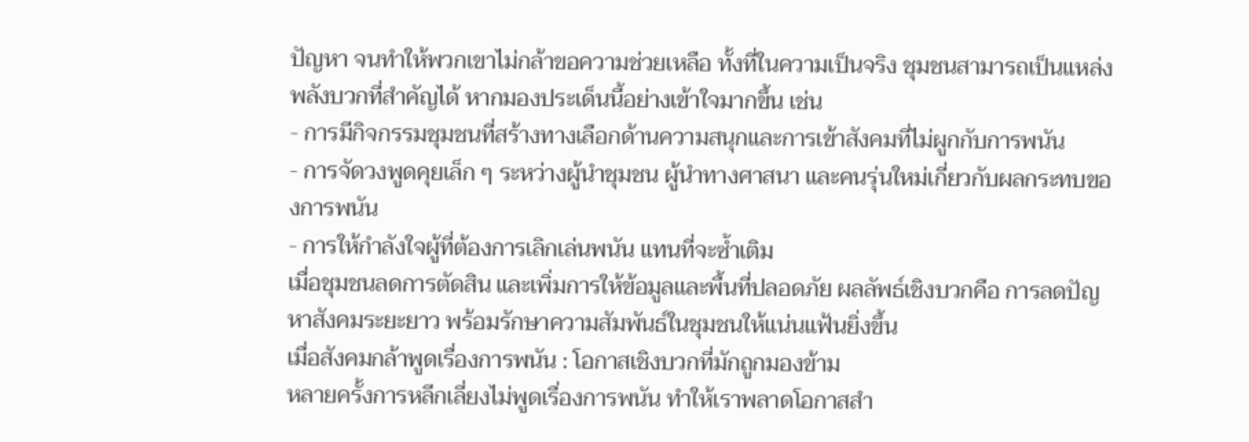ปัญหา จนทำให้พวกเขาไม่กล้าขอความช่วยเหลือ ทั้งที่ในความเป็นจริง ชุมชนสามารถเป็นแหล่งพลังบวกที่สำคัญได้ หากมองประเด็นนี้อย่างเข้าใจมากขึ้น เช่น
- การมีกิจกรรมชุมชนที่สร้างทางเลือกด้านความสนุกและการเข้าสังคมที่ไม่ผูกกับการพนัน
- การจัดวงพูดคุยเล็ก ๆ ระหว่างผู้นำชุมชน ผู้นำทางศาสนา และคนรุ่นใหม่เกี่ยวกับผลกระทบของการพนัน
- การให้กำลังใจผู้ที่ต้องการเลิกเล่นพนัน แทนที่จะซ้ำเติม
เมื่อชุมชนลดการตัดสิน และเพิ่มการให้ข้อมูลและพื้นที่ปลอดภัย ผลลัพธ์เชิงบวกคือ การลดปัญหาสังคมระยะยาว พร้อมรักษาความสัมพันธ์ในชุมชนให้แน่นแฟ้นยิ่งขึ้น
เมื่อสังคมกล้าพูดเรื่องการพนัน : โอกาสเชิงบวกที่มักถูกมองข้าม
หลายครั้งการหลีกเลี่ยงไม่พูดเรื่องการพนัน ทำให้เราพลาดโอกาสสำ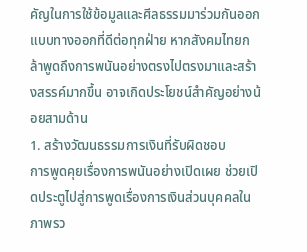คัญในการใช้ข้อมูลและศีลธรรมมาร่วมกันออกแบบทางออกที่ดีต่อทุกฝ่าย หากสังคมไทยกล้าพูดถึงการพนันอย่างตรงไปตรงมาและสร้างสรรค์มากขึ้น อาจเกิดประโยชน์สำคัญอย่างน้อยสามด้าน
1. สร้างวัฒนธรรมการเงินที่รับผิดชอบ
การพูดคุยเรื่องการพนันอย่างเปิดเผย ช่วยเปิดประตูไปสู่การพูดเรื่องการเงินส่วนบุคคลในภาพรว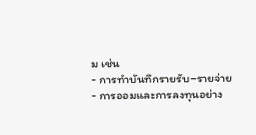ม เช่น
- การทำบันทึกรายรับ–รายจ่าย
- การออมและการลงทุนอย่าง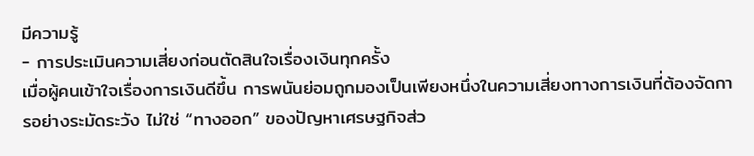มีความรู้
- การประเมินความเสี่ยงก่อนตัดสินใจเรื่องเงินทุกครั้ง
เมื่อผู้คนเข้าใจเรื่องการเงินดีขึ้น การพนันย่อมถูกมองเป็นเพียงหนึ่งในความเสี่ยงทางการเงินที่ต้องจัดการอย่างระมัดระวัง ไม่ใช่ “ทางออก” ของปัญหาเศรษฐกิจส่ว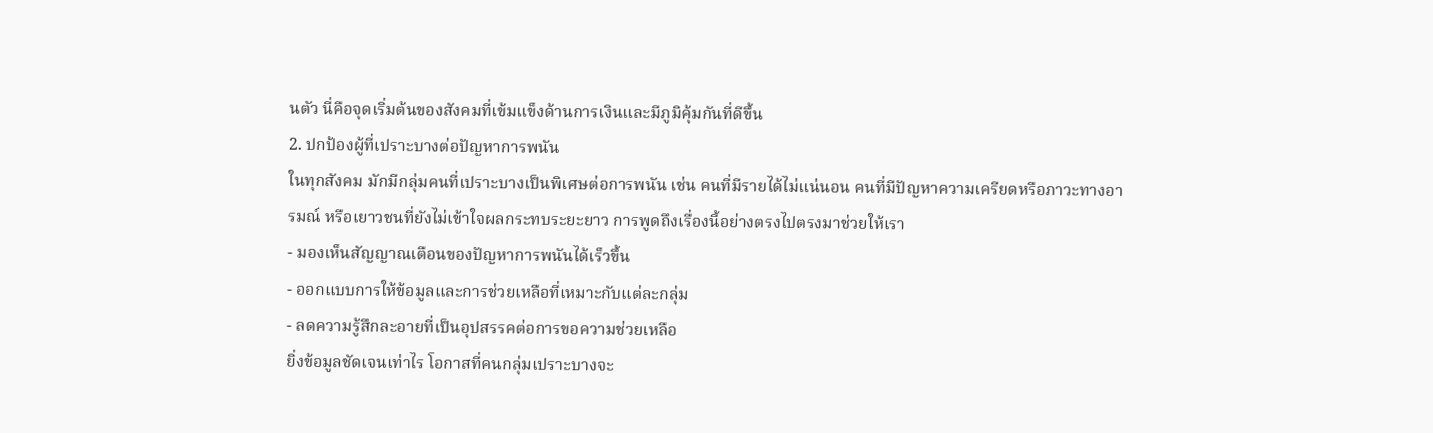นตัว นี่คือจุดเริ่มต้นของสังคมที่เข้มแข็งด้านการเงินและมีภูมิคุ้มกันที่ดีขึ้น
2. ปกป้องผู้ที่เปราะบางต่อปัญหาการพนัน
ในทุกสังคม มักมีกลุ่มคนที่เปราะบางเป็นพิเศษต่อการพนัน เช่น คนที่มีรายได้ไม่แน่นอน คนที่มีปัญหาความเครียดหรือภาวะทางอารมณ์ หรือเยาวชนที่ยังไม่เข้าใจผลกระทบระยะยาว การพูดถึงเรื่องนี้อย่างตรงไปตรงมาช่วยให้เรา
- มองเห็นสัญญาณเตือนของปัญหาการพนันได้เร็วขึ้น
- ออกแบบการให้ข้อมูลและการช่วยเหลือที่เหมาะกับแต่ละกลุ่ม
- ลดความรู้สึกละอายที่เป็นอุปสรรคต่อการขอความช่วยเหลือ
ยิ่งข้อมูลชัดเจนเท่าไร โอกาสที่คนกลุ่มเปราะบางจะ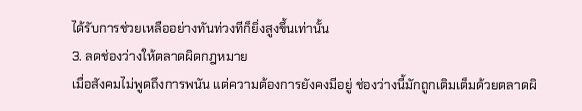ได้รับการช่วยเหลืออย่างทันท่วงทีก็ยิ่งสูงขึ้นเท่านั้น
3. ลดช่องว่างให้ตลาดผิดกฎหมาย
เมื่อสังคมไม่พูดถึงการพนัน แต่ความต้องการยังคงมีอยู่ ช่องว่างนี้มักถูกเติมเต็มด้วยตลาดผิ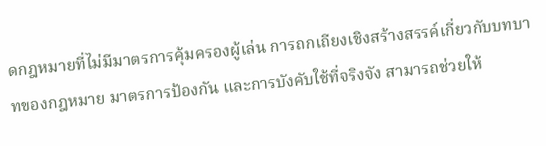ดกฎหมายที่ไม่มีมาตรการคุ้มครองผู้เล่น การถกเถียงเชิงสร้างสรรค์เกี่ยวกับบทบาทของกฎหมาย มาตรการป้องกัน และการบังคับใช้ที่จริงจัง สามารถช่วยให้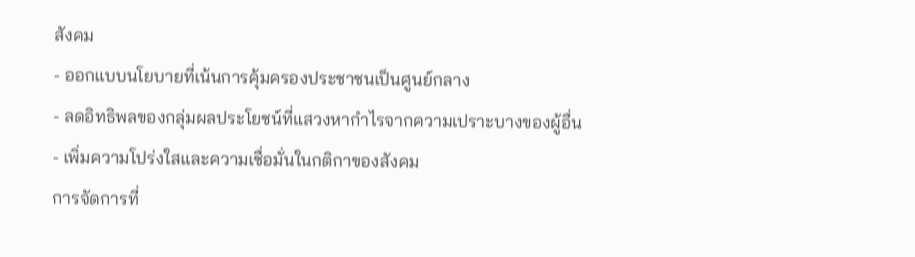สังคม
- ออกแบบนโยบายที่เน้นการคุ้มครองประชาชนเป็นศูนย์กลาง
- ลดอิทธิพลของกลุ่มผลประโยชน์ที่แสวงหากำไรจากความเปราะบางของผู้อื่น
- เพิ่มความโปร่งใสและความเชื่อมั่นในกติกาของสังคม
การจัดการที่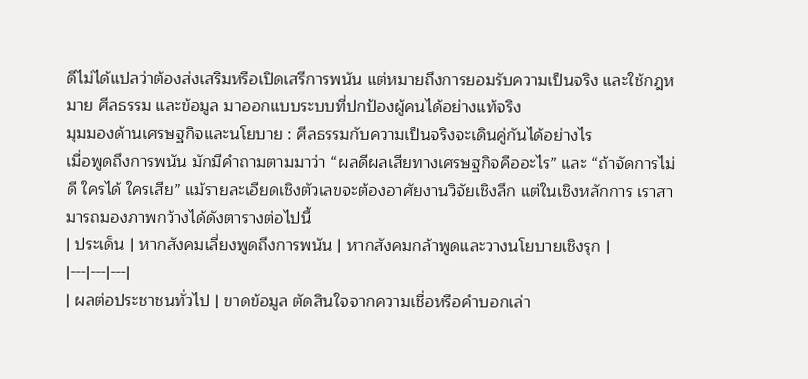ดีไม่ได้แปลว่าต้องส่งเสริมหรือเปิดเสรีการพนัน แต่หมายถึงการยอมรับความเป็นจริง และใช้กฎหมาย ศีลธรรม และข้อมูล มาออกแบบระบบที่ปกป้องผู้คนได้อย่างแท้จริง
มุมมองด้านเศรษฐกิจและนโยบาย : ศีลธรรมกับความเป็นจริงจะเดินคู่กันได้อย่างไร
เมื่อพูดถึงการพนัน มักมีคำถามตามมาว่า “ผลดีผลเสียทางเศรษฐกิจคืออะไร” และ “ถ้าจัดการไม่ดี ใครได้ ใครเสีย” แม้รายละเอียดเชิงตัวเลขจะต้องอาศัยงานวิจัยเชิงลึก แต่ในเชิงหลักการ เราสามารถมองภาพกว้างได้ดังตารางต่อไปนี้
| ประเด็น | หากสังคมเลี่ยงพูดถึงการพนัน | หากสังคมกล้าพูดและวางนโยบายเชิงรุก |
|---|---|---|
| ผลต่อประชาชนทั่วไป | ขาดข้อมูล ตัดสินใจจากความเชื่อหรือคำบอกเล่า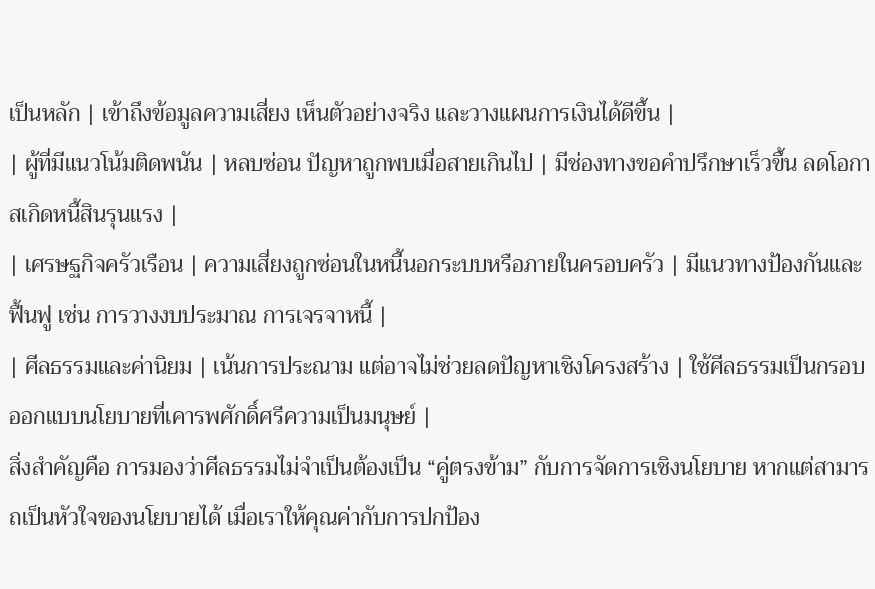เป็นหลัก | เข้าถึงข้อมูลความเสี่ยง เห็นตัวอย่างจริง และวางแผนการเงินได้ดีขึ้น |
| ผู้ที่มีแนวโน้มติดพนัน | หลบซ่อน ปัญหาถูกพบเมื่อสายเกินไป | มีช่องทางขอคำปรึกษาเร็วขึ้น ลดโอกาสเกิดหนี้สินรุนแรง |
| เศรษฐกิจครัวเรือน | ความเสี่ยงถูกซ่อนในหนี้นอกระบบหรือภายในครอบครัว | มีแนวทางป้องกันและฟื้นฟู เช่น การวางงบประมาณ การเจรจาหนี้ |
| ศีลธรรมและค่านิยม | เน้นการประณาม แต่อาจไม่ช่วยลดปัญหาเชิงโครงสร้าง | ใช้ศีลธรรมเป็นกรอบออกแบบนโยบายที่เคารพศักดิ์ศรีความเป็นมนุษย์ |
สิ่งสำคัญคือ การมองว่าศีลธรรมไม่จำเป็นต้องเป็น “คู่ตรงข้าม” กับการจัดการเชิงนโยบาย หากแต่สามารถเป็นหัวใจของนโยบายได้ เมื่อเราให้คุณค่ากับการปกป้อง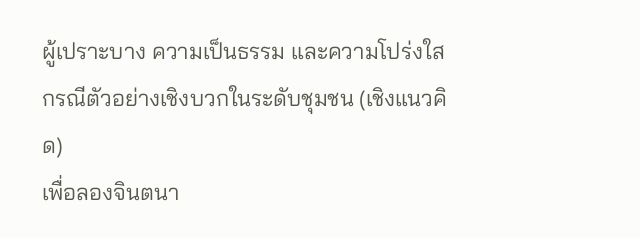ผู้เปราะบาง ความเป็นธรรม และความโปร่งใส
กรณีตัวอย่างเชิงบวกในระดับชุมชน (เชิงแนวคิด)
เพื่อลองจินตนา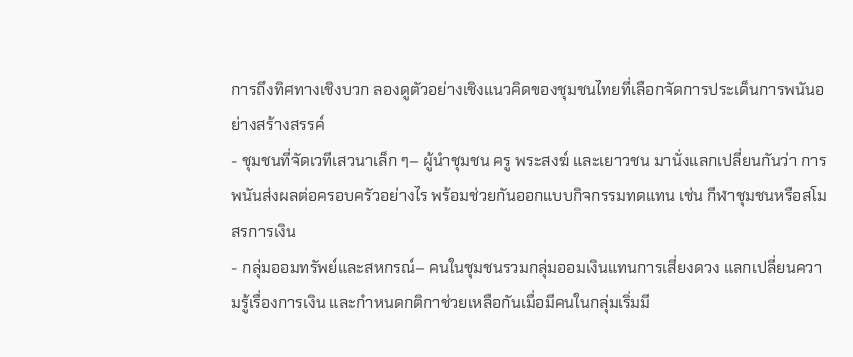การถึงทิศทางเชิงบวก ลองดูตัวอย่างเชิงแนวคิดของชุมชนไทยที่เลือกจัดการประเด็นการพนันอย่างสร้างสรรค์
- ชุมชนที่จัดเวทีเสวนาเล็ก ๆ– ผู้นำชุมชน ครู พระสงฆ์ และเยาวชน มานั่งแลกเปลี่ยนกันว่า การพนันส่งผลต่อครอบครัวอย่างไร พร้อมช่วยกันออกแบบกิจกรรมทดแทน เช่น กีฬาชุมชนหรือสโมสรการเงิน
- กลุ่มออมทรัพย์และสหกรณ์– คนในชุมชนรวมกลุ่มออมเงินแทนการเสี่ยงดวง แลกเปลี่ยนความรู้เรื่องการเงิน และกำหนดกติกาช่วยเหลือกันเมื่อมีคนในกลุ่มเริ่มมี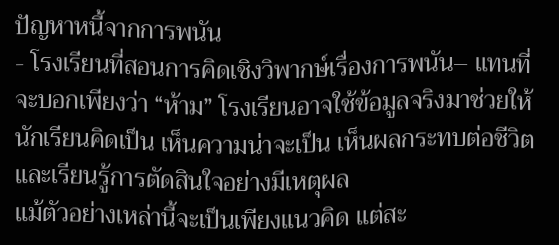ปัญหาหนี้จากการพนัน
- โรงเรียนที่สอนการคิดเชิงวิพากษ์เรื่องการพนัน– แทนที่จะบอกเพียงว่า “ห้าม” โรงเรียนอาจใช้ข้อมูลจริงมาช่วยให้นักเรียนคิดเป็น เห็นความน่าจะเป็น เห็นผลกระทบต่อชีวิต และเรียนรู้การตัดสินใจอย่างมีเหตุผล
แม้ตัวอย่างเหล่านี้จะเป็นเพียงแนวคิด แต่สะ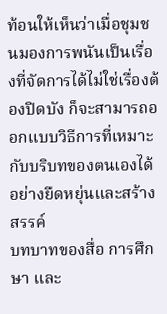ท้อนให้เห็นว่าเมื่อชุมชนมองการพนันเป็นเรื่องที่จัดการได้ไม่ใช่เรื่องต้องปิดบัง ก็จะสามารถออกแบบวิธีการที่เหมาะกับบริบทของตนเองได้อย่างยืดหยุ่นและสร้างสรรค์
บทบาทของสื่อ การศึกษา และ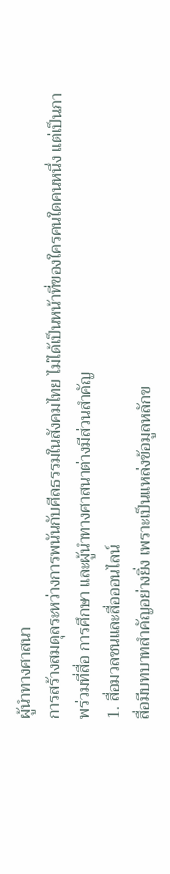ผู้นำทางศาสนา
การสร้างสมดุลระหว่างการพนันกับศีลธรรมในสังคมไทย ไม่ได้เป็นหน้าที่ของใครคนใดคนหนึ่ง แต่เป็นภาพร่วมที่สื่อ การศึกษา และผู้นำทางศาสนาต่างมีส่วนสำคัญ
1. สื่อมวลชนและสื่อออนไลน์
สื่อมีบทบาทสำคัญอย่างยิ่ง เพราะเป็นแหล่งข้อมูลหลักข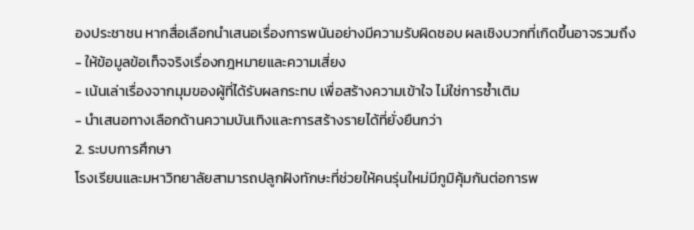องประชาชน หากสื่อเลือกนำเสนอเรื่องการพนันอย่างมีความรับผิดชอบ ผลเชิงบวกที่เกิดขึ้นอาจรวมถึง
- ให้ข้อมูลข้อเท็จจริงเรื่องกฎหมายและความเสี่ยง
- เน้นเล่าเรื่องจากมุมของผู้ที่ได้รับผลกระทบ เพื่อสร้างความเข้าใจ ไม่ใช่การซ้ำเติม
- นำเสนอทางเลือกด้านความบันเทิงและการสร้างรายได้ที่ยั่งยืนกว่า
2. ระบบการศึกษา
โรงเรียนและมหาวิทยาลัยสามารถปลูกฝังทักษะที่ช่วยให้คนรุ่นใหม่มีภูมิคุ้มกันต่อการพ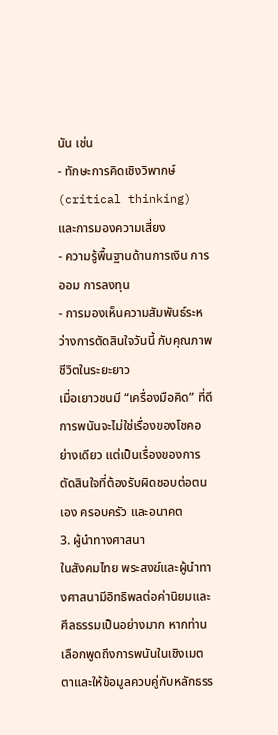นัน เช่น
- ทักษะการคิดเชิงวิพากษ์ (critical thinking) และการมองความเสี่ยง
- ความรู้พื้นฐานด้านการเงิน การออม การลงทุน
- การมองเห็นความสัมพันธ์ระหว่างการตัดสินใจวันนี้ กับคุณภาพชีวิตในระยะยาว
เมื่อเยาวชนมี “เครื่องมือคิด” ที่ดี การพนันจะไม่ใช่เรื่องของโชคอย่างเดียว แต่เป็นเรื่องของการตัดสินใจที่ต้องรับผิดชอบต่อตนเอง ครอบครัว และอนาคต
3. ผู้นำทางศาสนา
ในสังคมไทย พระสงฆ์และผู้นำทางศาสนามีอิทธิพลต่อค่านิยมและศีลธรรมเป็นอย่างมาก หากท่านเลือกพูดถึงการพนันในเชิงเมตตาและให้ข้อมูลควบคู่กับหลักธรร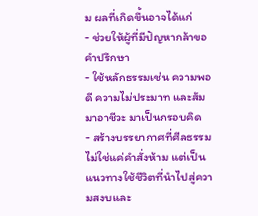ม ผลที่เกิดขึ้นอาจได้แก่
- ช่วยให้ผู้ที่มีปัญหากล้าขอคำปรึกษา
- ใช้หลักธรรมเช่น ความพอดี ความไม่ประมาท และสัมมาอาชีวะ มาเป็นกรอบคิด
- สร้างบรรยากาศที่ศีลธรรมไม่ใช่แค่คำสั่งห้าม แต่เป็นแนวทางใช้ชีวิตที่นำไปสู่ความสงบและ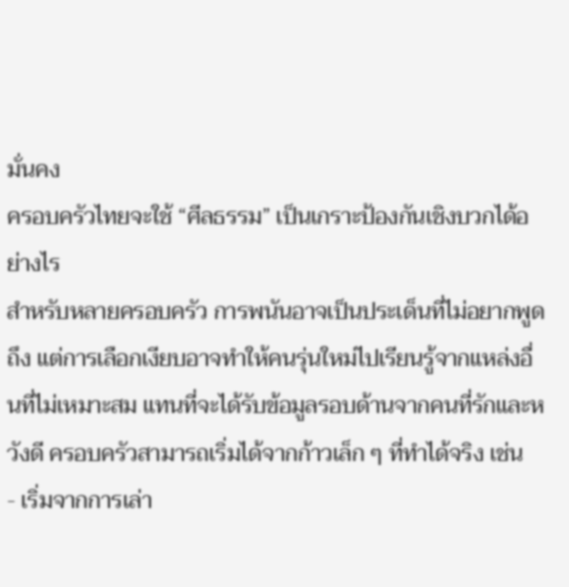มั่นคง
ครอบครัวไทยจะใช้ “ศีลธรรม” เป็นเกราะป้องกันเชิงบวกได้อย่างไร
สำหรับหลายครอบครัว การพนันอาจเป็นประเด็นที่ไม่อยากพูดถึง แต่การเลือกเงียบอาจทำให้คนรุ่นใหม่ไปเรียนรู้จากแหล่งอื่นที่ไม่เหมาะสม แทนที่จะได้รับข้อมูลรอบด้านจากคนที่รักและหวังดี ครอบครัวสามารถเริ่มได้จากก้าวเล็ก ๆ ที่ทำได้จริง เช่น
- เริ่มจากการเล่า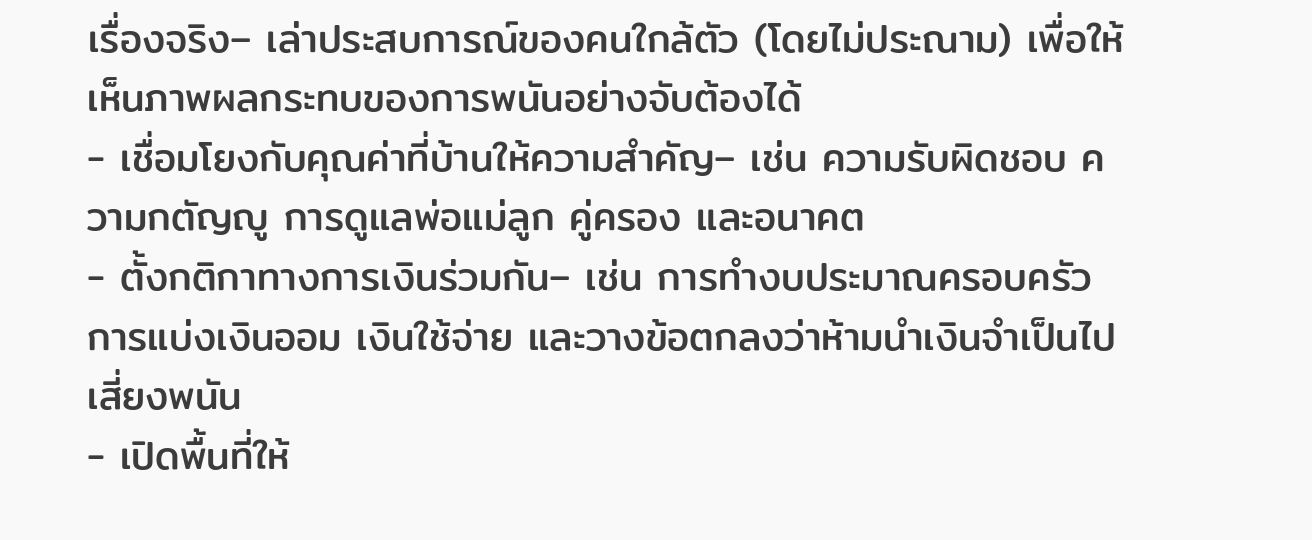เรื่องจริง– เล่าประสบการณ์ของคนใกล้ตัว (โดยไม่ประณาม) เพื่อให้เห็นภาพผลกระทบของการพนันอย่างจับต้องได้
- เชื่อมโยงกับคุณค่าที่บ้านให้ความสำคัญ– เช่น ความรับผิดชอบ ความกตัญญู การดูแลพ่อแม่ลูก คู่ครอง และอนาคต
- ตั้งกติกาทางการเงินร่วมกัน– เช่น การทำงบประมาณครอบครัว การแบ่งเงินออม เงินใช้จ่าย และวางข้อตกลงว่าห้ามนำเงินจำเป็นไปเสี่ยงพนัน
- เปิดพื้นที่ให้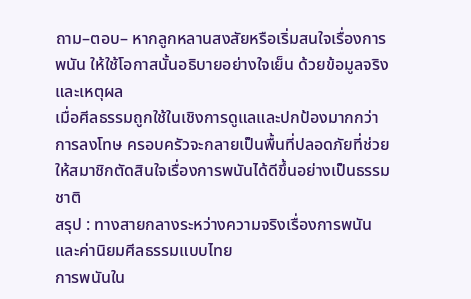ถาม–ตอบ– หากลูกหลานสงสัยหรือเริ่มสนใจเรื่องการพนัน ให้ใช้โอกาสนั้นอธิบายอย่างใจเย็น ด้วยข้อมูลจริงและเหตุผล
เมื่อศีลธรรมถูกใช้ในเชิงการดูแลและปกป้องมากกว่าการลงโทษ ครอบครัวจะกลายเป็นพื้นที่ปลอดภัยที่ช่วยให้สมาชิกตัดสินใจเรื่องการพนันได้ดีขึ้นอย่างเป็นธรรมชาติ
สรุป : ทางสายกลางระหว่างความจริงเรื่องการพนันและค่านิยมศีลธรรมแบบไทย
การพนันใน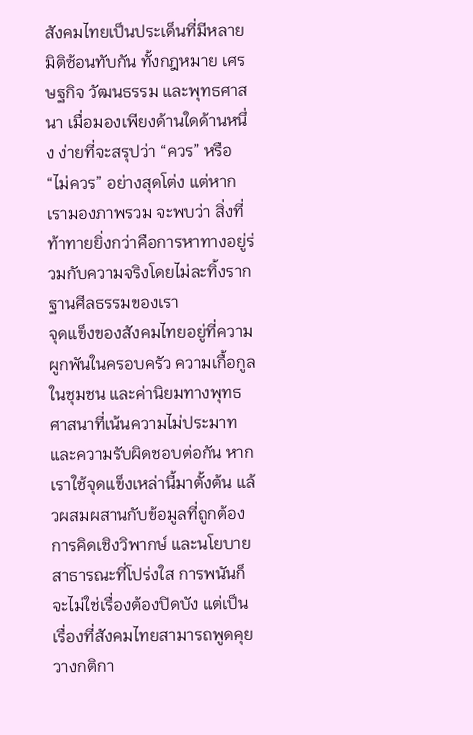สังคมไทยเป็นประเด็นที่มีหลายมิติซ้อนทับกัน ทั้งกฎหมาย เศรษฐกิจ วัฒนธรรม และพุทธศาสนา เมื่อมองเพียงด้านใดด้านหนึ่ง ง่ายที่จะสรุปว่า “ควร” หรือ “ไม่ควร” อย่างสุดโต่ง แต่หากเรามองภาพรวม จะพบว่า สิ่งที่ท้าทายยิ่งกว่าคือการหาทางอยู่ร่วมกับความจริงโดยไม่ละทิ้งรากฐานศีลธรรมของเรา
จุดแข็งของสังคมไทยอยู่ที่ความผูกพันในครอบครัว ความเกื้อกูลในชุมชน และค่านิยมทางพุทธศาสนาที่เน้นความไม่ประมาทและความรับผิดชอบต่อกัน หากเราใช้จุดแข็งเหล่านี้มาตั้งต้น แล้วผสมผสานกับข้อมูลที่ถูกต้อง การคิดเชิงวิพากษ์ และนโยบายสาธารณะที่โปร่งใส การพนันก็จะไม่ใช่เรื่องต้องปิดบัง แต่เป็นเรื่องที่สังคมไทยสามารถพูดคุย วางกติกา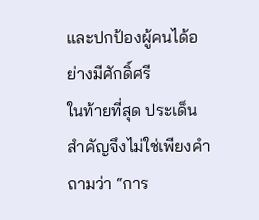และปกป้องผู้คนได้อย่างมีศักดิ์ศรี
ในท้ายที่สุด ประเด็นสำคัญจึงไม่ใช่เพียงคำถามว่า “การ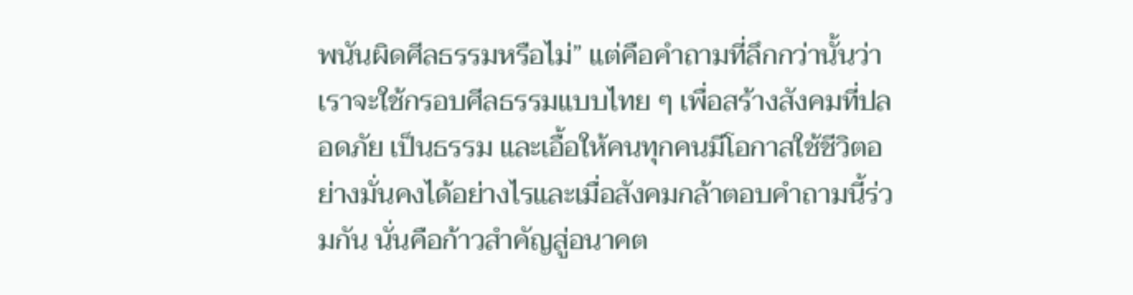พนันผิดศีลธรรมหรือไม่” แต่คือคำถามที่ลึกกว่านั้นว่าเราจะใช้กรอบศีลธรรมแบบไทย ๆ เพื่อสร้างสังคมที่ปลอดภัย เป็นธรรม และเอื้อให้คนทุกคนมีโอกาสใช้ชีวิตอย่างมั่นคงได้อย่างไรและเมื่อสังคมกล้าตอบคำถามนี้ร่วมกัน นั่นคือก้าวสำคัญสู่อนาคต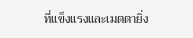ที่แข็งแรงและเมตตายิ่ง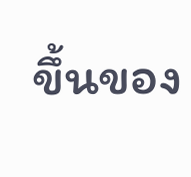ขึ้นของ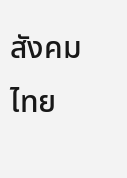สังคมไทย